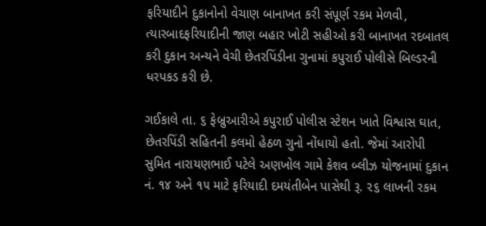ફરિયાદીને દુકાનોનો વેચાણ બાનાખત કરી સંપૂર્ણ રકમ મેળવી, ત્યારબાદફરિયાદીની જાણ બહાર ખોટી સહીઓ કરી બાનાખત રદબાતલ કરી દુકાન અન્યને વેચી છેતરપિંડીના ગુનામાં કપુરાઈ પોલીસે બિલ્ડરની ધરપકડ કરી છે.

ગઈકાલે તા. ૬ ફેબ્રુઆરીએ કપુરાઈ પોલીસ સ્ટેશન ખાતે વિશ્વાસ ઘાત, છેતરપિંડી સહિતની કલમો હેઠળ ગુનો નોંધાયો હતો. જેમાં આરોપી સુમિત નારાયણભાઈ પટેલે અણખોલ ગામે કેશવ બ્લીઝ યોજનામાં દુકાન નં. ૧૪ અને ૧૫ માટે ફરિયાદી દમયંતીબેન પાસેથી રૂ. ૨૬ લાખની રકમ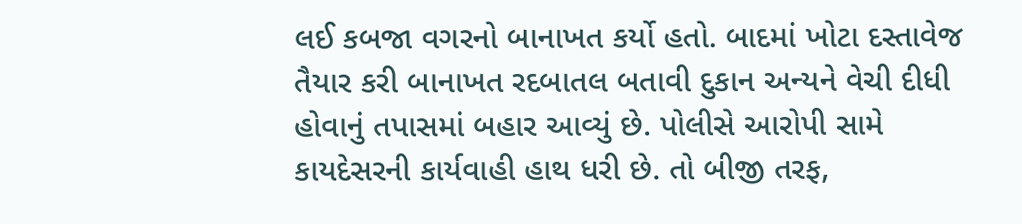લઈ કબજા વગરનો બાનાખત કર્યો હતો. બાદમાં ખોટા દસ્તાવેજ તૈયાર કરી બાનાખત રદબાતલ બતાવી દુકાન અન્યને વેચી દીધી હોવાનું તપાસમાં બહાર આવ્યું છે. પોલીસે આરોપી સામે કાયદેસરની કાર્યવાહી હાથ ધરી છે. તો બીજી તરફ,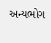અન્યભોગ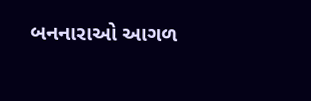બનનારાઓ આગળ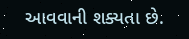આવવાની શક્યતા છે.